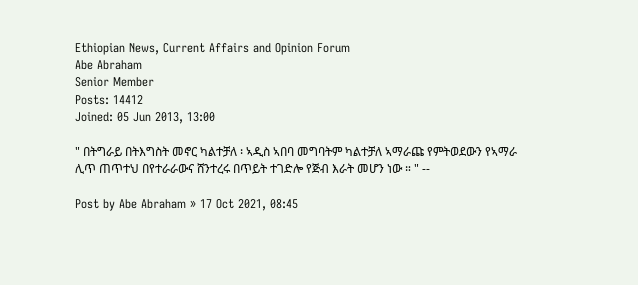Ethiopian News, Current Affairs and Opinion Forum
Abe Abraham
Senior Member
Posts: 14412
Joined: 05 Jun 2013, 13:00

" በትግራይ በትእግስት መኖር ካልተቻለ ፡ ኣዲስ ኣበባ መግባትም ካልተቻለ ኣማራጩ የምትወደውን የኣማራ ሊጥ ጠጥተህ በየተራራውና ሸንተረሩ በጥይት ተገድሎ የጅብ እራት መሆን ነው ። " --

Post by Abe Abraham » 17 Oct 2021, 08:45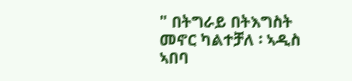" በትግራይ በትእግስት መኖር ካልተቻለ ፡ ኣዲስ ኣበባ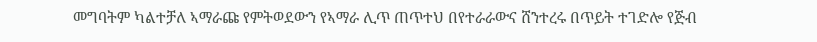መግባትም ካልተቻለ ኣማራጩ የምትወደውን የኣማራ ሊጥ ጠጥተህ በየተራራውና ሸንተረሩ በጥይት ተገድሎ የጅብ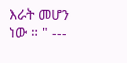እራት መሆን ነው ። " ---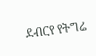ደብርየ የትግሬ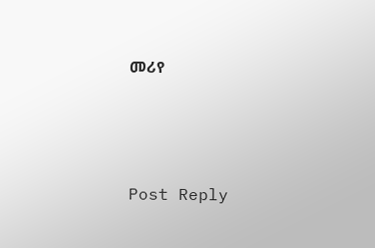መሪየ




Post Reply